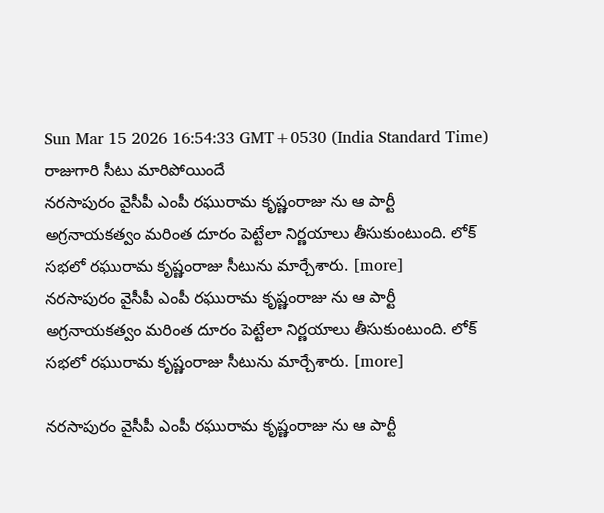Sun Mar 15 2026 16:54:33 GMT+0530 (India Standard Time)
రాజుగారి సీటు మారిపోయిందే
నరసాపురం వైసీపీ ఎంపీ రఘురామ కృష్ణంరాజు ను ఆ పార్టీ అగ్రనాయకత్వం మరింత దూరం పెట్టేలా నిర్ణయాలు తీసుకుంటుంది. లోక్ సభలో రఘురామ కృష్ణంరాజు సీటును మార్చేశారు. [more]
నరసాపురం వైసీపీ ఎంపీ రఘురామ కృష్ణంరాజు ను ఆ పార్టీ అగ్రనాయకత్వం మరింత దూరం పెట్టేలా నిర్ణయాలు తీసుకుంటుంది. లోక్ సభలో రఘురామ కృష్ణంరాజు సీటును మార్చేశారు. [more]

నరసాపురం వైసీపీ ఎంపీ రఘురామ కృష్ణంరాజు ను ఆ పార్టీ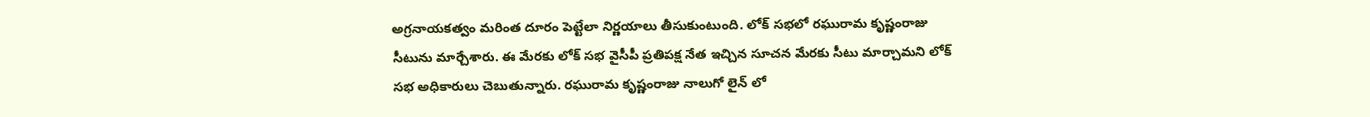అగ్రనాయకత్వం మరింత దూరం పెట్టేలా నిర్ణయాలు తీసుకుంటుంది. లోక్ సభలో రఘురామ కృష్ణంరాజు సీటును మార్చేశారు. ఈ మేరకు లోక్ సభ వైసీపీ ప్రతిపక్ష నేత ఇచ్చిన సూచన మేరకు సీటు మార్చామని లోక్ సభ అధికారులు చెబుతున్నారు. రఘురామ కృష్ణంరాజు నాలుగో లైన్ లో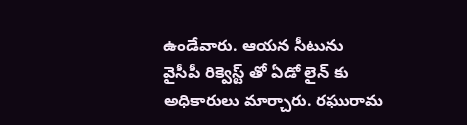ఉండేవారు. ఆయన సీటును వైసీపీ రిక్వెస్ట్ తో ఏడో లైన్ కు అధికారులు మార్చారు. రఘురామ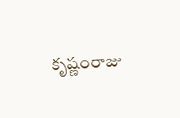కృష్ణంరాజు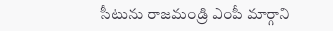సీటును రాజమండ్రి ఎంపీ మార్గాని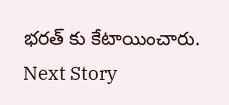భరత్ కు కేటాయించారు.
Next Story